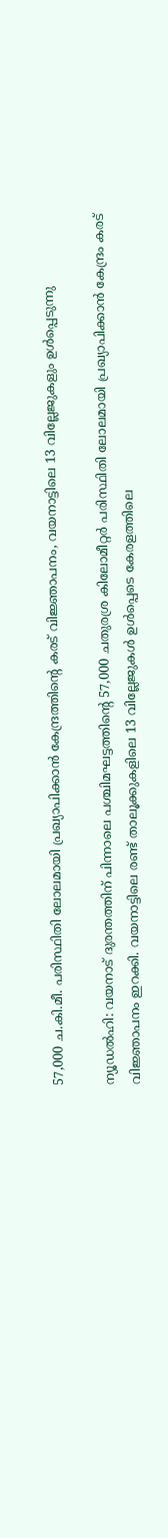57,000 ച.കി.മീ. പരിസ്ഥിതി ലോലമായി പ്രഖ്യാപിക്കാന്‍ കേന്ദ്രത്തിന്റെ കരട് വിജ്ഞാപനം, വയനാട്ടിലെ 13 വില്ലേജുകളും ഉള്‍പ്പെടുന്നു

ന്യൂഡല്‍ഹി: വയനാട് ദുരന്തത്തിന് പിന്നാലെ പശ്ചിമഘട്ടത്തിന്റെ 57,000 ചതുരശ്ര കിലോമീറ്റര്‍ പരിസ്ഥിതി ലോലമായി പ്രഖ്യാപിക്കാന്‍ കേന്ദ്രം കരട് വിജ്ഞാപനം ഇറക്കി. വയനാട്ടിലെ രണ്ട് താലൂക്കുകളിലെ 13 വില്ലേജുകള്‍ ഉള്‍പ്പെടെ കേരളത്തിലെ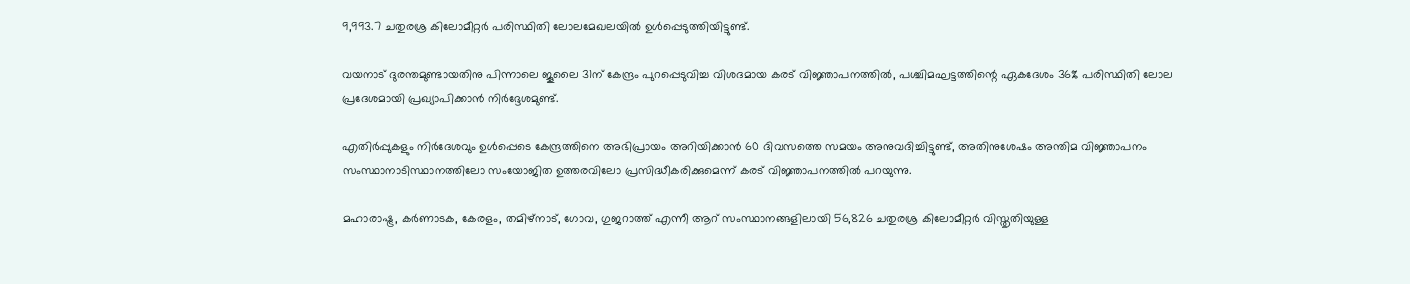9,993.7 ചതുരശ്ര കിലോമീറ്റര്‍ പരിസ്ഥിതി ലോലമേഖലയില്‍ ഉള്‍പ്പെടുത്തിയിട്ടുണ്ട്.

വയനാട് ദുരന്തമുണ്ടായതിനു പിന്നാലെ ജൂലൈ 31ന് കേന്ദ്രം പുറപ്പെടുവിച്ച വിശദമായ കരട് വിജ്ഞാപനത്തില്‍, പശ്ചിമഘട്ടത്തിന്റെ ഏകദേശം 36% പരിസ്ഥിതി ലോല പ്രദേശമായി പ്രഖ്യാപിക്കാന്‍ നിര്‍ദ്ദേശമുണ്ട്.

എതിര്‍പ്പുകളും നിര്‍ദേശവും ഉള്‍പ്പെടെ കേന്ദ്രത്തിനെ അഭിപ്രായം അറിയിക്കാന്‍ 60 ദിവസത്തെ സമയം അനുവദിച്ചിട്ടുണ്ട്, അതിനുശേഷം അന്തിമ വിജ്ഞാപനം സംസ്ഥാനാടിസ്ഥാനത്തിലോ സംയോജിത ഉത്തരവിലോ പ്രസിദ്ധീകരിക്കുമെന്ന് കരട് വിജ്ഞാപനത്തില്‍ പറയുന്നു.

മഹാരാഷ്ട്ര, കര്‍ണാടക, കേരളം, തമിഴ്നാട്, ഗോവ, ഗുജറാത്ത് എന്നീ ആറ് സംസ്ഥാനങ്ങളിലായി 56,826 ചതുരശ്ര കിലോമീറ്റര്‍ വിസ്തൃതിയുള്ള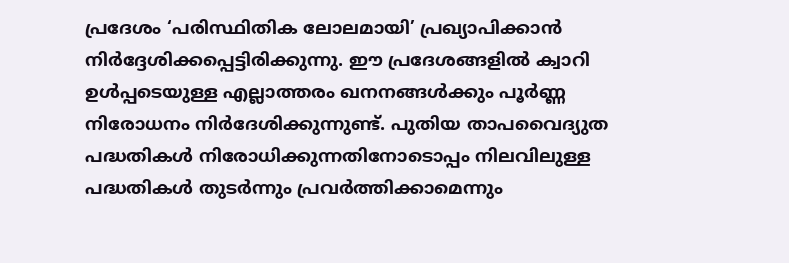പ്രദേശം ‘പരിസ്ഥിതിക ലോലമായി’ പ്രഖ്യാപിക്കാന്‍ നിര്‍ദ്ദേശിക്കപ്പെട്ടിരിക്കുന്നു. ഈ പ്രദേശങ്ങളില്‍ ക്വാറി ഉള്‍പ്പടെയുള്ള എല്ലാത്തരം ഖനനങ്ങള്‍ക്കും പൂര്‍ണ്ണ നിരോധനം നിര്‍ദേശിക്കുന്നുണ്ട്. പുതിയ താപവൈദ്യുത പദ്ധതികള്‍ നിരോധിക്കുന്നതിനോടൊപ്പം നിലവിലുള്ള പദ്ധതികള്‍ തുടര്‍ന്നും പ്രവര്‍ത്തിക്കാമെന്നും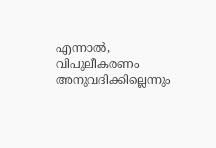എന്നാല്‍, വിപുലീകരണം അനുവദിക്കില്ലെന്നും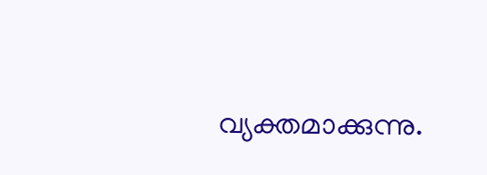വ്യക്തമാക്കുന്നു.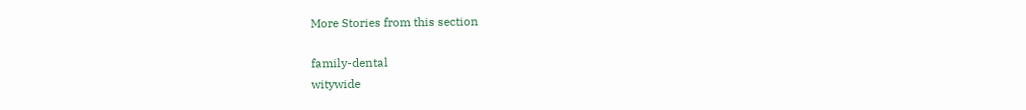More Stories from this section

family-dental
witywide